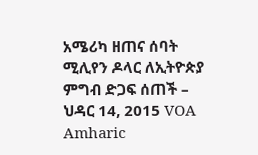አሜሪካ ዘጠና ሰባት ሚሊየን ዶላር ለኢትዮጵያ ምግብ ድጋፍ ሰጠች – ህዳር 14, 2015 VOA Amharic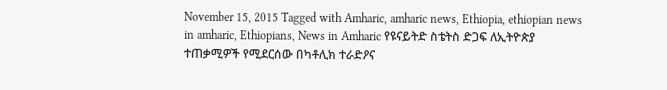November 15, 2015 Tagged with Amharic, amharic news, Ethiopia, ethiopian news in amharic, Ethiopians, News in Amharic የዩናይትድ ስቴትስ ድጋፍ ለኢትዮጵያ ተጠቃሚዎች የሚደርሰው በካቶሊክ ተራድዖና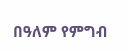በዓለም የምግብ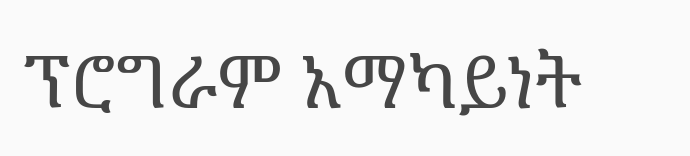ፕሮግራም አማካይነት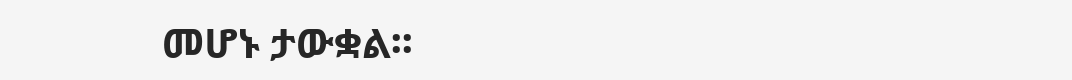መሆኑ ታውቋል፡፡